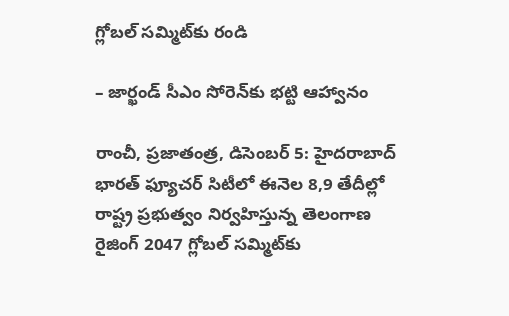గ్లోబల్‌ సమ్మిట్‌కు రండి

– జార్ఖండ్‌ సీఎం సోరెన్‌కు భట్టి ఆహ్వానం

రాంచీ, ప్రజాతంత్ర, డిసెంబర్‌ 5: హైదరాబాద్‌ భారత్‌ ఫ్యూచర్‌ సిటీలో ఈనెల 8,9 తేదీల్లో రాష్ట్ర ప్రభుత్వం నిర్వహిస్తున్న తెలంగాణ రైజింగ్‌ 2047 గ్లోబల్‌ సమ్మిట్‌కు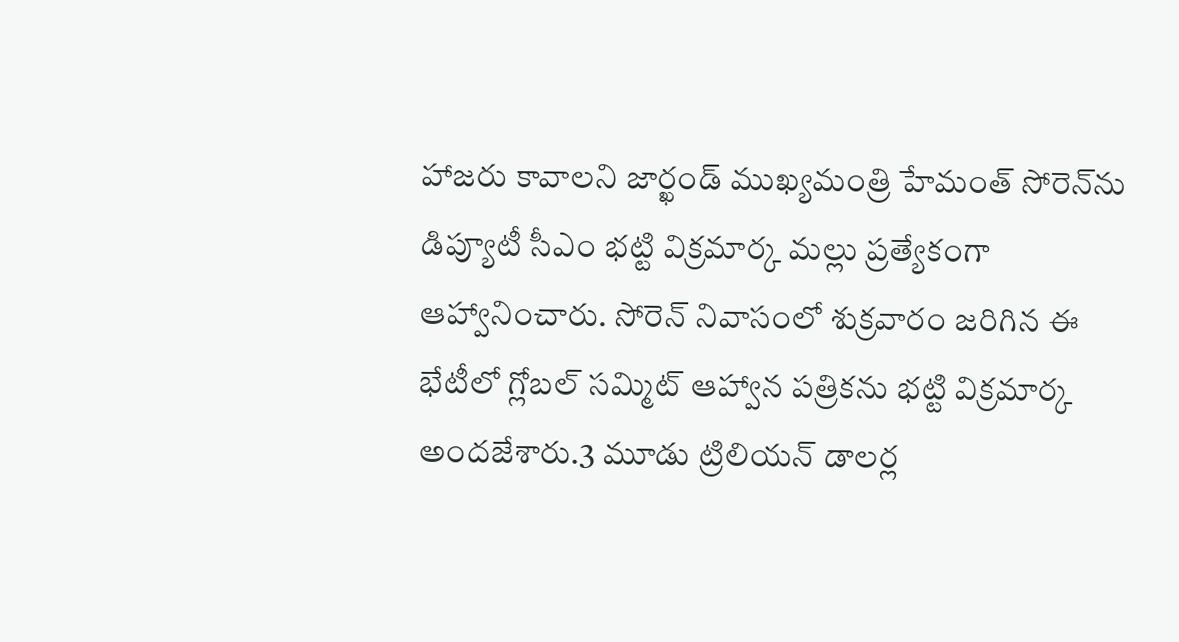హాజరు కావాలని జార్ఖండ్‌ ముఖ్యమంత్రి హేమంత్‌ సోరెన్‌ను డిప్యూటీ సీఎం భట్టి విక్రమార్క మల్లు ప్రత్యేకంగా ఆహ్వానించారు. సోరెన్‌ నివాసంలో శుక్రవారం జరిగిన ఈ భేటీలో గ్లోబల్‌ సమ్మిట్‌ ఆహ్వాన పత్రికను భట్టి విక్రమార్క అందజేశారు.3 మూడు ట్రిలియన్‌ డాలర్ల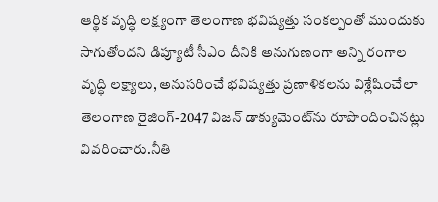ఆర్థిక వృద్ధి లక్ష్యంగా తెలంగాణ భవిష్యత్తు సంకల్పంతో ముందుకు సాగుతోందని డిప్యూటీ సీఎం దీనికి అనుగుణంగా అన్ని రంగాల వృద్ధి లక్ష్యాలు, అనుసరించే భవిష్యత్తు ప్రణాళికలను విశ్లేషించేలా తెలంగాణ రైజింగ్‌-2047 విజన్‌ డాక్యుమెంట్‌ను రూపొందించినట్లు వివరించారు.నీతి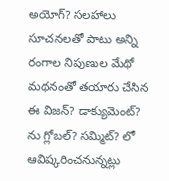అయోగ్‌? సలహాలు సూచనలతో పాటు అన్ని రంగాల నిపుణుల మేథో మథనంతో తయారు చేసిన ఈ విజన్‌? డాక్యుమెంట్‌? ను గ్లోబల్‌? సమ్మిట్‌? లో ఆవిష్కరించనున్నట్లు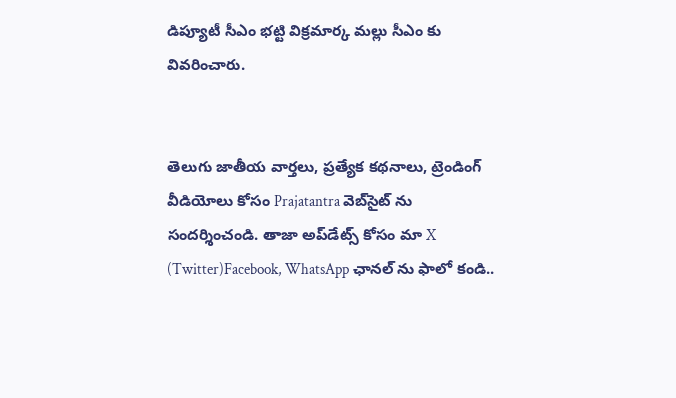డిప్యూటీ సీఎం భట్టి విక్రమార్క మల్లు సీఎం కు వివరించారు.


తెలుగు జాతీయ వార్తలు, ప్రత్యేక కథనాలు, ట్రెండింగ్ వీడియోలు కోసం Prajatantra వెబ్‌సైట్ ను సందర్శించండి. తాజా అప్‌డేట్స్ కోసం మా X (Twitter)Facebook, WhatsApp ఛానల్ ను ఫాలో కండి..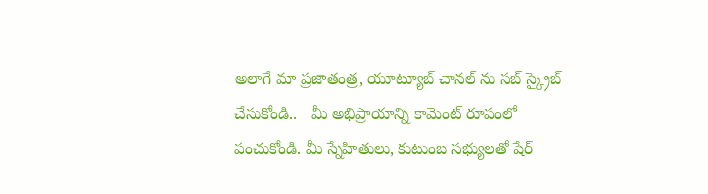అలాగే మా ప్రజాతంత్ర, యూట్యూబ్ చానల్ ను సబ్ స్క్రైబ్ చేసుకోండి..   మీ అభిప్రాయాన్ని కామెంట్ రూపంలో పంచుకోండి. మీ స్నేహితులు, కుటుంబ సభ్యులతో షేర్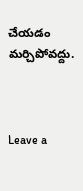చేయడం మర్చిపోవద్దు.



Leave a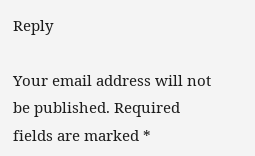Reply

Your email address will not be published. Required fields are marked *